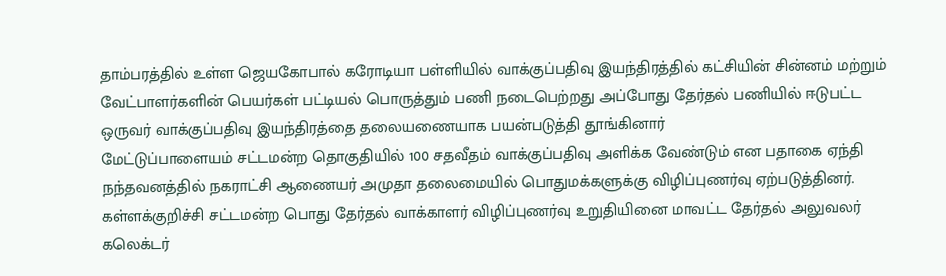தாம்பரத்தில் உள்ள ஜெயகோபால் கரோடியா பள்ளியில் வாக்குப்பதிவு இயந்திரத்தில் கட்சியின் சின்னம் மற்றும் வேட்பாளர்களின் பெயர்கள் பட்டியல் பொருத்தும் பணி நடைபெற்றது அப்போது தேர்தல் பணியில் ஈடுபட்ட ஒருவர் வாக்குப்பதிவு இயந்திரத்தை தலையணையாக பயன்படுத்தி தூங்கினார்
மேட்டுப்பாளையம் சட்டமன்ற தொகுதியில் 100 சதவீதம் வாக்குப்பதிவு அளிக்க வேண்டும் என பதாகை ஏந்தி நந்தவனத்தில் நகராட்சி ஆணையர் அமுதா தலைமையில் பொதுமக்களுக்கு விழிப்புணர்வு ஏற்படுத்தினர்.
கள்ளக்குறிச்சி சட்டமன்ற பொது தேர்தல் வாக்காளர் விழிப்புணர்வு உறுதியினை மாவட்ட தேர்தல் அலுவலர் கலெக்டர்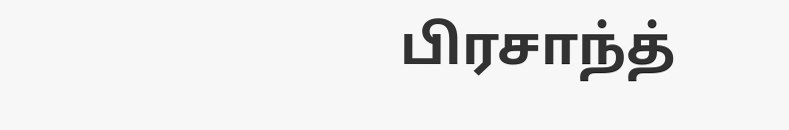பிரசாந்த்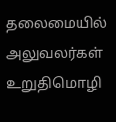தலைமையில் அலுவலர்கள் உறுதிமொழி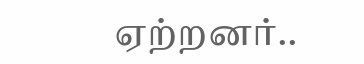ஏற்றனர்..